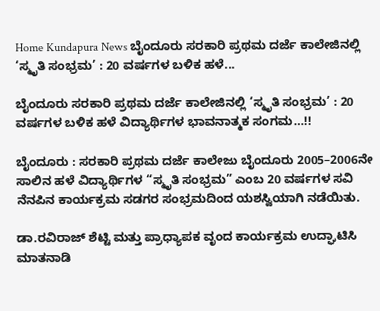Home Kundapura News ಬೈಂದೂರು ಸರಕಾರಿ ಪ್ರಥಮ ದರ್ಜೆ ಕಾಲೇಜಿನಲ್ಲಿ ‘ಸ್ಮೃತಿ ಸಂಭ್ರಮ’ : 20 ವರ್ಷಗಳ ಬಳಿಕ ಹಳೆ...

ಬೈಂದೂರು ಸರಕಾರಿ ಪ್ರಥಮ ದರ್ಜೆ ಕಾಲೇಜಿನಲ್ಲಿ ‘ಸ್ಮೃತಿ ಸಂಭ್ರಮ’ : 20 ವರ್ಷಗಳ ಬಳಿಕ ಹಳೆ ವಿದ್ಯಾರ್ಥಿಗಳ ಭಾವನಾತ್ಮಕ ಸಂಗಮ…!!

ಬೈಂದೂರು : ಸರಕಾರಿ ಪ್ರಥಮ ದರ್ಜೆ ಕಾಲೇಜು ಬೈಂದೂರು 2005–2006ನೇ ಸಾಲಿನ ಹಳೆ ವಿದ್ಯಾರ್ಥಿಗಳ “ಸ್ಮೃತಿ ಸಂಭ್ರಮ” ಎಂಬ 20 ವರ್ಷಗಳ ಸವಿ ನೆನಪಿನ ಕಾರ್ಯಕ್ರಮ ಸಡಗರ ಸಂಭ್ರಮದಿಂದ ಯಶಸ್ವಿಯಾಗಿ ನಡೆಯಿತು.

ಡಾ.ರವಿರಾಜ್ ಶೆಟ್ಟಿ ಮತ್ತು ಪ್ರಾಧ್ಯಾಪಕ ವೃಂದ ಕಾರ್ಯಕ್ರಮ ಉದ್ಘಾಟಿಸಿ ಮಾತನಾಡಿ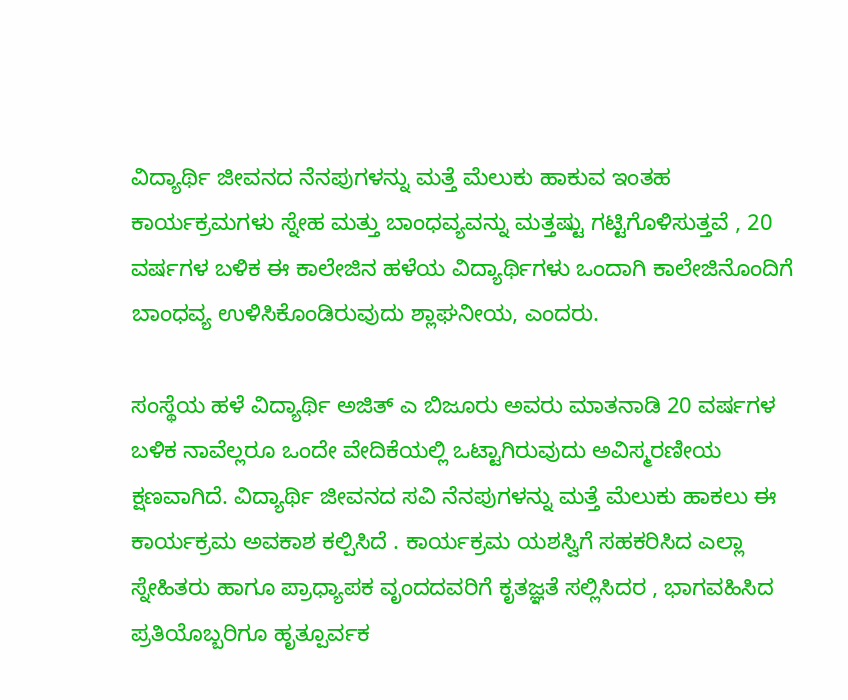ವಿದ್ಯಾರ್ಥಿ ಜೀವನದ ನೆನಪುಗಳನ್ನು ಮತ್ತೆ ಮೆಲುಕು ಹಾಕುವ ಇಂತಹ ಕಾರ್ಯಕ್ರಮಗಳು ಸ್ನೇಹ ಮತ್ತು ಬಾಂಧವ್ಯವನ್ನು ಮತ್ತಷ್ಟು ಗಟ್ಟಿಗೊಳಿಸುತ್ತವೆ , 20 ವರ್ಷಗಳ ಬಳಿಕ ಈ ಕಾಲೇಜಿನ ಹಳೆಯ ವಿದ್ಯಾರ್ಥಿಗಳು ಒಂದಾಗಿ ಕಾಲೇಜಿನೊಂದಿಗೆ ಬಾಂಧವ್ಯ ಉಳಿಸಿಕೊಂಡಿರುವುದು ಶ್ಲಾಘನೀಯ, ಎಂದರು.

ಸಂಸ್ಥೆಯ ಹಳೆ ವಿದ್ಯಾರ್ಥಿ ಅಜಿತ್ ಎ ಬಿಜೂರು ಅವರು ಮಾತನಾಡಿ 20 ವರ್ಷಗಳ ಬಳಿಕ ನಾವೆಲ್ಲರೂ ಒಂದೇ ವೇದಿಕೆಯಲ್ಲಿ ಒಟ್ಟಾಗಿರುವುದು ಅವಿಸ್ಮರಣೀಯ ಕ್ಷಣವಾಗಿದೆ. ವಿದ್ಯಾರ್ಥಿ ಜೀವನದ ಸವಿ ನೆನಪುಗಳನ್ನು ಮತ್ತೆ ಮೆಲುಕು ಹಾಕಲು ಈ ಕಾರ್ಯಕ್ರಮ ಅವಕಾಶ ಕಲ್ಪಿಸಿದೆ . ಕಾರ್ಯಕ್ರಮ ಯಶಸ್ವಿಗೆ ಸಹಕರಿಸಿದ ಎಲ್ಲಾ ಸ್ನೇಹಿತರು ಹಾಗೂ ಪ್ರಾಧ್ಯಾಪಕ ವೃಂದದವರಿಗೆ ಕೃತಜ್ಞತೆ ಸಲ್ಲಿಸಿದರ , ಭಾಗವಹಿಸಿದ ಪ್ರತಿಯೊಬ್ಬರಿಗೂ ಹೃತ್ಪೂರ್ವಕ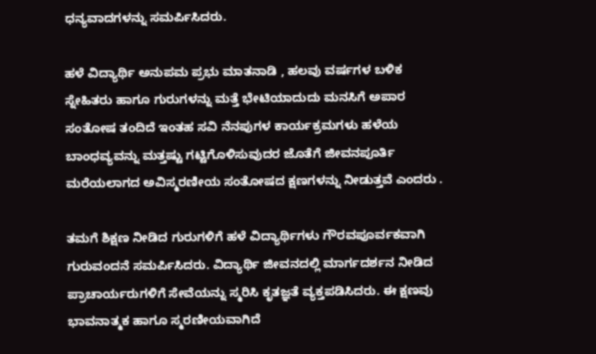ಧನ್ಯವಾದಗಳನ್ನು ಸಮರ್ಪಿಸಿದರು.

ಹಳೆ ವಿದ್ಯಾರ್ಥಿ ಅನುಪಮ ಪ್ರಭು ಮಾತನಾಡಿ , ಹಲವು ವರ್ಷಗಳ ಬಳಿಕ ಸ್ನೇಹಿತರು ಹಾಗೂ ಗುರುಗಳನ್ನು ಮತ್ತೆ ಭೇಟಿಯಾದುದು ಮನಸಿಗೆ ಅಪಾರ ಸಂತೋಷ ತಂದಿದೆ ಇಂತಹ ಸವಿ ನೆನಪುಗಳ ಕಾರ್ಯಕ್ರಮಗಳು ಹಳೆಯ ಬಾಂಧವ್ಯವನ್ನು ಮತ್ತಷ್ಟು ಗಟ್ಟಿಗೊಳಿಸುವುದರ ಜೊತೆಗೆ ಜೀವನಪೂರ್ತಿ ಮರೆಯಲಾಗದ ಅವಿಸ್ಮರಣೀಯ ಸಂತೋಷದ ಕ್ಷಣಗಳನ್ನು ನೀಡುತ್ತವೆ ಎಂದರು .

ತಮಗೆ ಶಿಕ್ಷಣ ನೀಡಿದ ಗುರುಗಳಿಗೆ ಹಳೆ ವಿದ್ಯಾರ್ಥಿಗಳು ಗೌರವಪೂರ್ವಕವಾಗಿ ಗುರುವಂದನೆ ಸಮರ್ಪಿಸಿದರು. ವಿದ್ಯಾರ್ಥಿ ಜೀವನದಲ್ಲಿ ಮಾರ್ಗದರ್ಶನ ನೀಡಿದ ಪ್ರಾಚಾರ್ಯರುಗಳಿಗೆ ಸೇವೆಯನ್ನು ಸ್ಮರಿಸಿ ಕೃತಜ್ಞತೆ ವ್ಯಕ್ತಪಡಿಸಿದರು. ಈ ಕ್ಷಣವು ಭಾವನಾತ್ಮಕ ಹಾಗೂ ಸ್ಮರಣೀಯವಾಗಿದೆ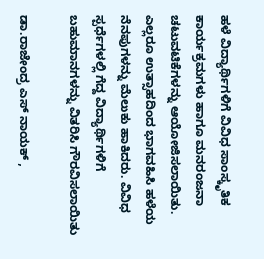ಹಳೆ ವಿದ್ಯಾರ್ಥಿಗಳಿಗೆ ವಿವಿಧ ಸಾಂಸ್ಕೃತಿಕ ಕಾರ್ಯಕ್ರಮಗಳು ಹಾಗೂ ಮನರಂಜನಾ ಚಟುವಟಿಕೆಗಳನ್ನು ಆಯೋಜಿಸಲಾಯಿತು. ಎಲ್ಲರೂ ಉತ್ಸಾಹದಿಂದ ಭಾಗವಹಿಸಿ ಹಳೆಯ ನೆನಪುಗಳನ್ನು ಮೆಲುಕು ಹಾಕಿದರು. ವಿವಿಧ ಸ್ಪರ್ಧೆಗಳಲ್ಲಿ ಗೆದ್ದ ವಿದ್ಯಾರ್ಥಿಗಳಿಗೆ ಬಹುಮಾನಗಳನ್ನು ವಿತರಿಸಿ ಗೌರವಿಸಲಾಯಿತು

ಡಾ.ರಾಜೇಂದ್ರ ಎಸ್ ನಾಯಕ್ ,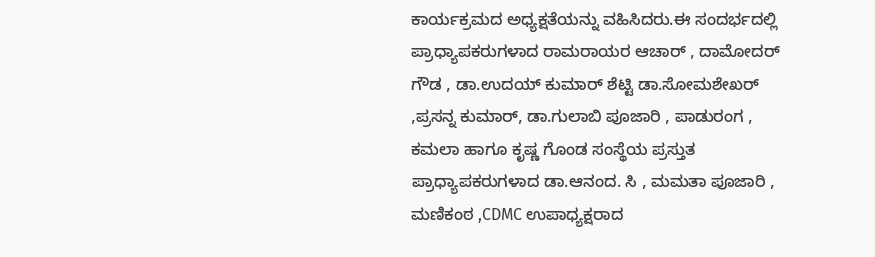ಕಾರ್ಯಕ್ರಮದ ಅಧ್ಯಕ್ಷತೆಯನ್ನು ವಹಿಸಿದರು.ಈ ಸಂದರ್ಭದಲ್ಲಿ ಪ್ರಾಧ್ಯಾಪಕರುಗಳಾದ ರಾಮರಾಯರ ಆಚಾರ್ , ದಾಮೋದರ್ ಗೌಡ , ಡಾ.ಉದಯ್ ಕುಮಾರ್ ಶೆಟ್ಟಿ ಡಾ.ಸೋಮಶೇಖರ್ ,ಪ್ರಸನ್ನ ಕುಮಾರ್, ಡಾ.ಗುಲಾಬಿ ಪೂಜಾರಿ , ಪಾಡುರಂಗ , ಕಮಲಾ ಹಾಗೂ ಕೃಷ್ಣ ಗೊಂಡ ಸಂಸ್ಥೆಯ ಪ್ರಸ್ತುತ ಪ್ರಾಧ್ಯಾಪಕರುಗಳಾದ ಡಾ.ಆನಂದ. ಸಿ , ಮಮತಾ ಪೂಜಾರಿ , ಮಣಿಕಂಠ ,CDMC ಉಪಾಧ್ಯಕ್ಷರಾದ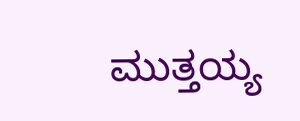ಮುತ್ತಯ್ಯ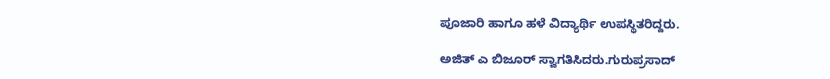ಪೂಜಾರಿ ಹಾಗೂ ಹಳೆ ವಿದ್ಯಾರ್ಥಿ ಉಪಸ್ಥಿತರಿದ್ದರು.

ಅಜಿತ್ ಎ ಬಿಜೂರ್ ಸ್ವಾಗತಿಸಿದರು.ಗುರುಪ್ರಸಾದ್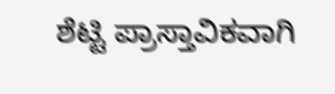ಶೆಟ್ಟಿ ಪ್ರಾಸ್ತಾವಿಕವಾಗಿ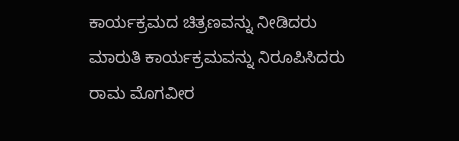ಕಾರ್ಯಕ್ರಮದ ಚಿತ್ರಣವನ್ನು ನೀಡಿದರು
ಮಾರುತಿ ಕಾರ್ಯಕ್ರಮವನ್ನು ನಿರೂಪಿಸಿದರು
ರಾಮ ಮೊಗವೀರ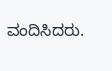ವಂದಿಸಿದರು.